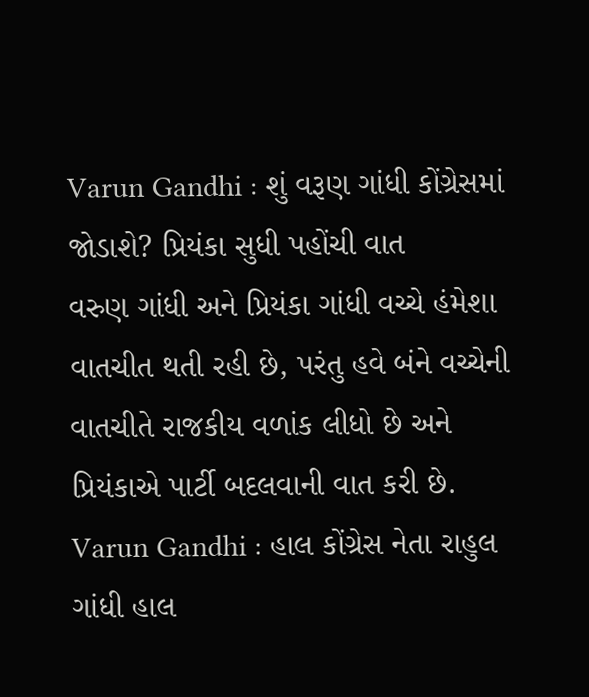Varun Gandhi : શું વરૂણ ગાંધી કોંગ્રેસમાં જોડાશે? પ્રિયંકા સુધી પહોંચી વાત
વરુણ ગાંધી અને પ્રિયંકા ગાંધી વચ્ચે હંમેશા વાતચીત થતી રહી છે, પરંતુ હવે બંને વચ્ચેની વાતચીતે રાજકીય વળાંક લીધો છે અને પ્રિયંકાએ પાર્ટી બદલવાની વાત કરી છે.
Varun Gandhi : હાલ કોંગ્રેસ નેતા રાહુલ ગાંધી હાલ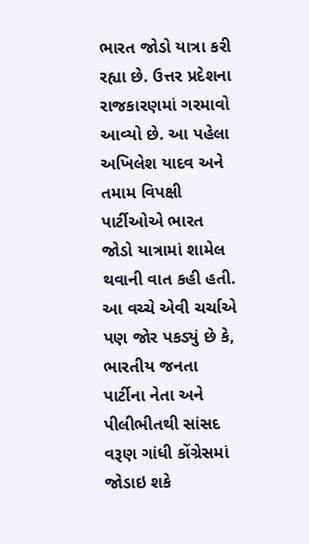ભારત જોડો યાત્રા કરી રહ્યા છે. ઉત્તર પ્રદેશના રાજકારણમાં ગરમાવો આવ્યો છે. આ પહેલા અખિલેશ યાદવ અને તમામ વિપક્ષી પાર્ટીઓએ ભારત જોડો યાત્રામાં શામેલ થવાની વાત કહી હતી. આ વચ્ચે એવી ચર્ચાએ પણ જોર પકડ્યું છે કે, ભારતીય જનતા પાર્ટીના નેતા અને પીલીભીતથી સાંસદ વરૂણ ગાંધી કોંગ્રેસમાં જોડાઇ શકે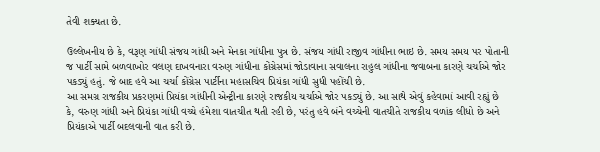તેવી શક્યતા છે.

ઉલ્લેખનીય છે કે, વરૂણ ગાંધી સંજય ગાંધી અને મેનકા ગાંધીના પુત્ર છે. સંજય ગાંધી રાજીવ ગાંધીના ભાઇ છે. સમય સમય પર પોતાની જ પાર્ટી સામે બળવાખોર વલણ દાખવનારા વરુણ ગાંધીના કોંગ્રેસમાં જોડાવાના સવાલના રાહુલ ગાંધીના જવાબના કારણે ચર્ચાએ જોર પકડ્યું હતું. જે બાદ હવે આ ચર્ચા કોંગ્રેસ પાર્ટીના મહાસચિવ પ્રિયંકા ગાંધી સુધી પહોંચી છે.
આ સમગ્ર રાજકીય પ્રકરણમાં પ્રિયંકા ગાંધીની એન્ટ્રીના કારણે રાજકીય ચર્ચાએ જોર પકડ્યું છે. આ સાથે એવું કહેવામાં આવી રહ્યું છે કે, વરુણ ગાંધી અને પ્રિયંકા ગાંધી વચ્ચે હંમેશા વાતચીત થતી રહી છે, પરંતુ હવે બંને વચ્ચેની વાતચીતે રાજકીય વળાંક લીધો છે અને પ્રિયંકાએ પાર્ટી બદલવાની વાત કરી છે.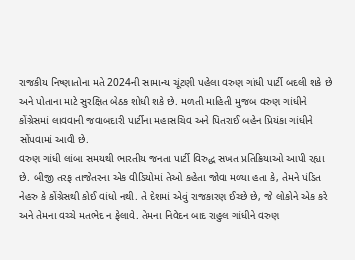રાજકીય નિષ્ણાતોના મતે 2024ની સામાન્ય ચૂંટણી પહેલા વરુણ ગાંધી પાર્ટી બદલી શકે છે અને પોતાના માટે સુરક્ષિત બેઠક શોધી શકે છે. મળતી માહિતી મુજબ વરુણ ગાંધીને કોંગ્રેસમાં લાવવાની જવાબદારી પાર્ટીના મહાસચિવ અને પિતરાઈ બહેન પ્રિયંકા ગાંધીને સોંપવામાં આવી છે.
વરુણ ગાંધી લાંબા સમયથી ભારતીય જનતા પાર્ટી વિરુદ્ધ સખત પ્રતિક્રિયાઓ આપી રહ્યા છે. બીજી તરફ તાજેતરના એક વીડિયોમાં તેઓ કહેતા જોવા મળ્યા હતા કે, તેમને પંડિત નેહરુ કે કોંગ્રેસથી કોઈ વાંધો નથી. તે દેશમાં એવું રાજકારણ ઈચ્છે છે, જે લોકોને એક કરે અને તેમના વચ્ચે મતભેદ ન ફેલાવે. તેમના નિવેદન બાદ રાહુલ ગાંધીને વરુણ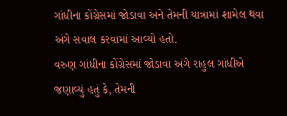ગાંધીના કોંગ્રેસમાં જોડાવા અને તેમની યાત્રામાં શામેલ થવા અંગે સવાલ કરવામાં આવ્યો હતો.
વરુણ ગાંધીના કોંગ્રેસમાં જોડાવા અંગે રાહુલ ગાંધીએ જણાવ્યું હતું કે, તેમની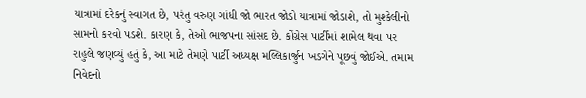યાત્રામાં દરેકનું સ્વાગત છે, પરંતુ વરુણ ગાંધી જો ભારત જોડો યાત્રામાં જોડાશે, તો મુશ્કેલીનો સામનો કરવો પડશે. કારણ કે, તેઓ ભાજપના સાંસદ છે. કોંગ્રેસ પાર્ટીમાં શામેલ થવા પર રાહુલે જણવ્યું હતું કે, આ માટે તેમણે પાર્ટી અધ્યક્ષ મલ્લિકાર્જુન ખડગેને પૂછવું જોઈએ. તમામ નિવેદનો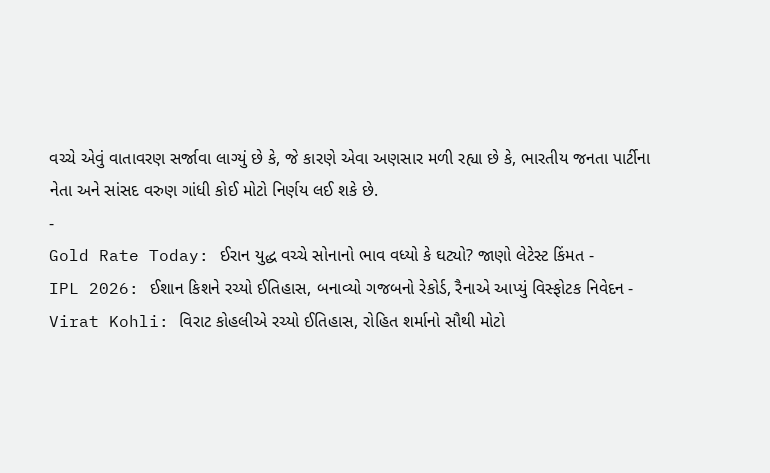વચ્ચે એવું વાતાવરણ સર્જાવા લાગ્યું છે કે, જે કારણે એવા અણસાર મળી રહ્યા છે કે, ભારતીય જનતા પાર્ટીના નેતા અને સાંસદ વરુણ ગાંધી કોઈ મોટો નિર્ણય લઈ શકે છે.
-
Gold Rate Today: ઈરાન યુદ્ધ વચ્ચે સોનાનો ભાવ વધ્યો કે ઘટ્યો? જાણો લેટેસ્ટ કિંમત -
IPL 2026: ઈશાન કિશને રચ્યો ઈતિહાસ, બનાવ્યો ગજબનો રેકોર્ડ, રૈનાએ આપ્યું વિસ્ફોટક નિવેદન -
Virat Kohli: વિરાટ કોહલીએ રચ્યો ઈતિહાસ, રોહિત શર્માનો સૌથી મોટો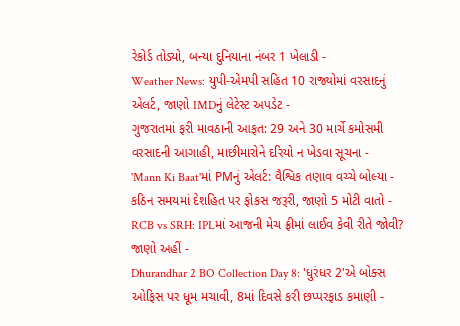રેકોર્ડ તોડ્યો, બન્યા દુનિયાના નંબર 1 ખેલાડી -
Weather News: યુપી-એમપી સહિત 10 રાજ્યોમાં વરસાદનું એલર્ટ, જાણો IMDનું લેટેસ્ટ અપડેટ -
ગુજરાતમાં ફરી માવઠાની આફત: 29 અને 30 માર્ચે કમોસમી વરસાદની આગાહી, માછીમારોને દરિયો ન ખેડવા સૂચના -
'Mann Ki Baat'માં PMનું એલર્ટ: વૈશ્વિક તણાવ વચ્ચે બોલ્યા - કઠિન સમયમાં દેશહિત પર ફોકસ જરૂરી, જાણો 5 મોટી વાતો -
RCB vs SRH: IPLમાં આજની મેચ ફ્રીમાં લાઈવ કેવી રીતે જોવી? જાણો અહીં -
Dhurandhar 2 BO Collection Day 8: 'ધુરંધર 2'એ બોક્સ ઓફિસ પર ધૂમ મચાવી, 8માં દિવસે કરી છપ્પરફાડ કમાણી -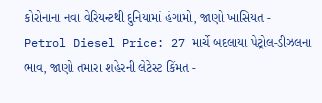કોરોનાના નવા વેરિયન્ટથી દુનિયામાં હંગામો, જાણો ખાસિયત -
Petrol Diesel Price: 27 માર્ચે બદલાયા પેટ્રોલ-ડીઝલના ભાવ, જાણો તમારા શહેરની લેટેસ્ટ કિંમત -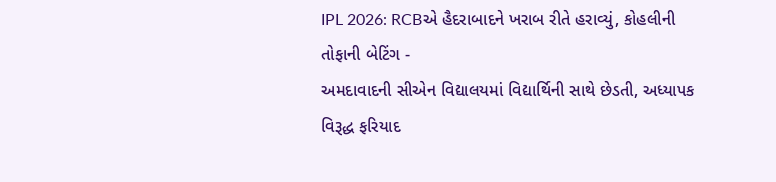IPL 2026: RCBએ હૈદરાબાદને ખરાબ રીતે હરાવ્યું, કોહલીની તોફાની બેટિંગ -
અમદાવાદની સીએન વિદ્યાલયમાં વિદ્યાર્થિની સાથે છેડતી, અધ્યાપક વિરૂદ્ધ ફરિયાદ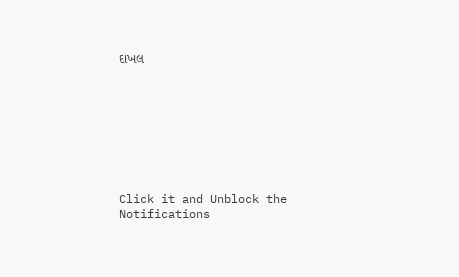દાખલ








Click it and Unblock the Notifications